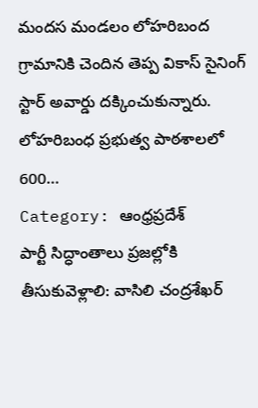మందస మండలం లోహరిబంద గ్రామానికి చెందిన తెప్ప వికాస్ సైనింగ్ స్టార్ అవార్డు దక్కించుకున్నారు. లోహరిబంధ ప్రభుత్వ పాఠశాలలో 600…
Category: ఆంధ్రప్రదేశ్
పార్టీ సిద్ధాంతాలు ప్రజల్లోకి తీసుకువెళ్లాలి: వాసిలి చంద్రశేఖర్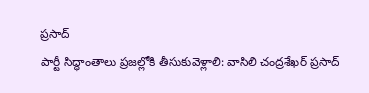ప్రసాద్
పార్టీ సిద్ధాంతాలు ప్రజల్లోకి తీసుకువెళ్లాలి: వాసిలి చంద్రశేఖర్ ప్రసాద్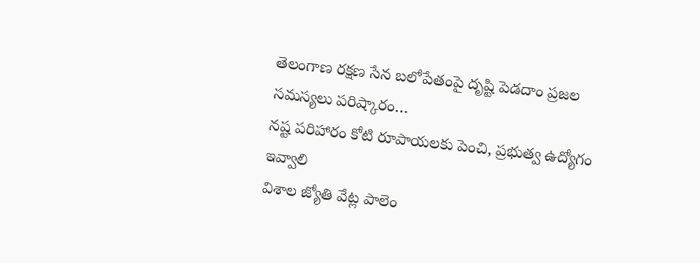తెలంగాణ రక్షణ సేన బలోపేతంపై దృష్టి పెడదాం ప్రజల సమస్యలు పరిష్కారం…
నష్ట పరిహారం కోటి రూపాయలకు పెంచి, ప్రభుత్వ ఉద్యోగం ఇవ్వాలి
విశాల జ్యోతి వేట్ల పాలెం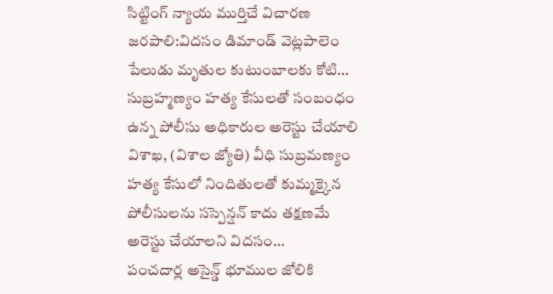సిట్టింగ్ న్యాయ ముర్తిచే విచారణ జరపాలి:విదసం డిమాండ్ వెట్లపాలెం పేలుడు మృతుల కుటుంబాలకు కోటి…
సుబ్రహ్మణ్యం హత్య కేసులతో సంబంధం ఉన్న పోలీసు అధికారుల అరెస్టు చేయాలి
విశాఖ, (విశాల జ్యోతి) వీధి సుబ్రమణ్యం హత్య కేసులో నిందితులతో కుమ్మక్కైన పోలీసులను సస్పెన్షన్ కాదు తక్షణమే అరెస్టు చేయాలని విదసం…
పంచదార్ల అసైన్డ్ భూముల జోలికి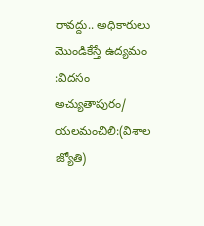రావద్దు.. అధికారులు మొండికేస్తే ఉద్యమం :విదసం
అచ్యుతాపురం/ యలమంచిలి:(విశాల జ్యోతి)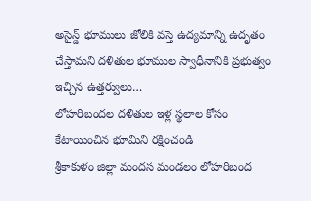అసైన్డ్ భూములు జోలికి వస్తె ఉద్యమాన్ని ఉదృతం చేస్తామని దళితుల భూముల స్వాధీనానికి ప్రభుత్వం ఇచ్చిన ఉత్తర్వులు…
లోహరిబందల దళితుల ఇళ్ల స్థలాల కోసం కేటాయించిన భూమిని రక్షించండి
శ్రీకాకుళం జిల్లా మందస మండలం లోహరిబంద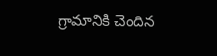గ్రామానికి చెందిన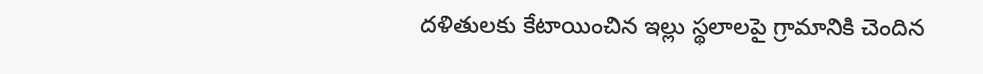దళితులకు కేటాయించిన ఇల్లు స్థలాలపై గ్రామానికి చెందిన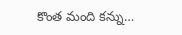కొంత మంది కన్ను…